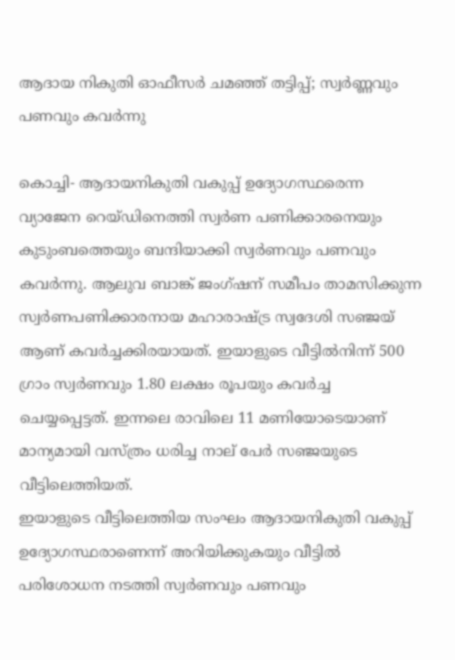ആദായ നികുതി ഓഫീസര്‍ ചമഞ്ഞ് തട്ടിപ്പ്; സ്വര്‍ണ്ണവും പണവും കവര്‍ന്നു

കൊച്ചി- ആദായനികുതി വകുപ്പ് ഉദ്യോഗസ്ഥരെന്ന വ്യാജേന റെയ്ഡിനെത്തി സ്വര്‍ണ പണിക്കാരനെയും കുടുംബത്തെയും ബന്ദിയാക്കി സ്വര്‍ണവും പണവും കവര്‍ന്നു. ആലുവ ബാങ്ക് ജംഗ്ഷന് സമീപം താമസിക്കുന്ന സ്വര്‍ണപണിക്കാരനായ മഹാരാഷ്ട്ര സ്വദേശി സഞ്ജയ് ആണ് കവര്‍ച്ചക്കിരയായത്. ഇയാളുടെ വീട്ടില്‍നിന്ന് 500 ഗ്രാം സ്വര്‍ണവും 1.80 ലക്ഷം രൂപയും കവര്‍ച്ച ചെയ്യപ്പെട്ടത്. ഇന്നലെ രാവിലെ 11 മണിയോടെയാണ് മാന്യമായി വസ്ത്രം ധരിച്ച നാല് പേര്‍ സഞ്ജയുടെ വീട്ടിലെത്തിയത്.
ഇയാളുടെ വീട്ടിലെത്തിയ സംഘം ആദായനികുതി വകുപ്പ് ഉദ്യോഗസ്ഥരാണെന്ന് അറിയിക്കുകയും വീട്ടില്‍ പരിശോധന നടത്തി സ്വര്‍ണവും പണവും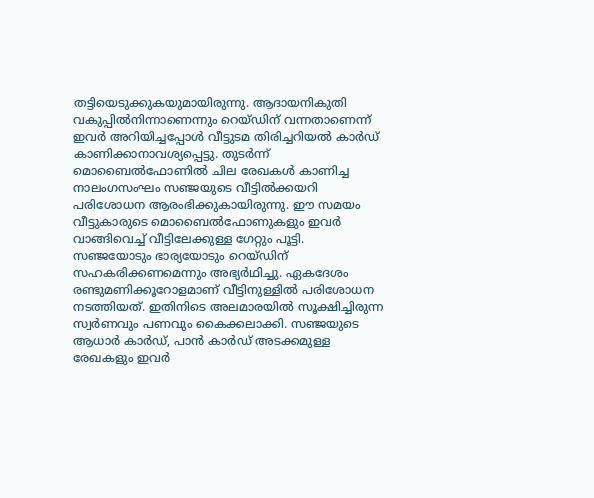തട്ടിയെടുക്കുകയുമായിരുന്നു. ആദായനികുതി വകുപ്പില്‍നിന്നാണെന്നും റെയ്ഡിന് വന്നതാണെന്ന് ഇവര്‍ അറിയിച്ചപ്പോള്‍ വീട്ടുടമ തിരിച്ചറിയല്‍ കാര്‍ഡ് കാണിക്കാനാവശ്യപ്പെട്ടു. തുടര്‍ന്ന് മൊബൈല്‍ഫോണില്‍ ചില രേഖകള്‍ കാണിച്ച നാലംഗസംഘം സഞ്ജയുടെ വീട്ടില്‍ക്കയറി പരിശോധന ആരംഭിക്കുകായിരുന്നു. ഈ സമയം വീട്ടുകാരുടെ മൊബൈല്‍ഫോണുകളും ഇവര്‍ വാങ്ങിവെച്ച് വീട്ടിലേക്കുള്ള ഗേറ്റും പൂട്ടി.
സഞ്ജയോടും ഭാര്യയോടും റെയ്ഡിന് സഹകരിക്കണമെന്നും അഭ്യര്‍ഥിച്ചു. ഏകദേശം രണ്ടുമണിക്കൂറോളമാണ് വീട്ടിനുള്ളില്‍ പരിശോധന നടത്തിയത്. ഇതിനിടെ അലമാരയില്‍ സൂക്ഷിച്ചിരുന്ന സ്വര്‍ണവും പണവും കൈക്കലാക്കി. സഞ്ജയുടെ ആധാര്‍ കാര്‍ഡ്, പാന്‍ കാര്‍ഡ് അടക്കമുള്ള രേഖകളും ഇവര്‍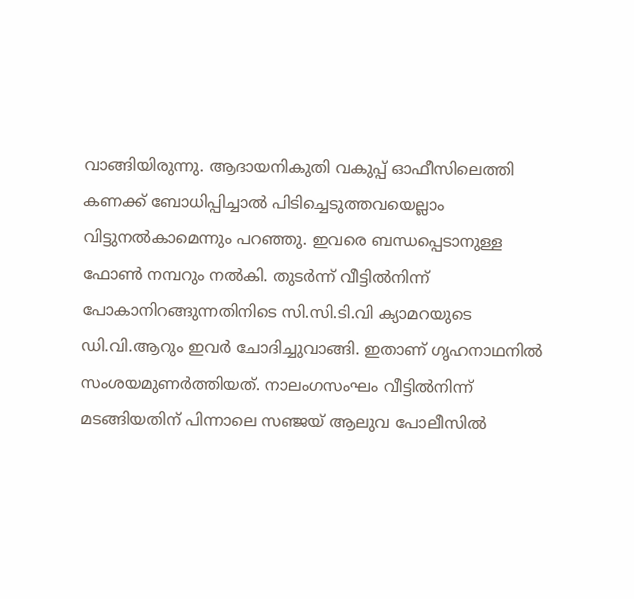വാങ്ങിയിരുന്നു. ആദായനികുതി വകുപ്പ് ഓഫീസിലെത്തി കണക്ക് ബോധിപ്പിച്ചാല്‍ പിടിച്ചെടുത്തവയെല്ലാം വിട്ടുനല്‍കാമെന്നും പറഞ്ഞു. ഇവരെ ബന്ധപ്പെടാനുള്ള ഫോണ്‍ നമ്പറും നല്‍കി. തുടര്‍ന്ന് വീട്ടില്‍നിന്ന് പോകാനിറങ്ങുന്നതിനിടെ സി.സി.ടി.വി ക്യാമറയുടെ ഡി.വി.ആറും ഇവര്‍ ചോദിച്ചുവാങ്ങി. ഇതാണ് ഗൃഹനാഥനില്‍ സംശയമുണര്‍ത്തിയത്. നാലംഗസംഘം വീട്ടില്‍നിന്ന് മടങ്ങിയതിന് പിന്നാലെ സഞ്ജയ് ആലുവ പോലീസില്‍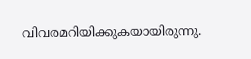വിവരമറിയിക്കുകയായിരുന്നു.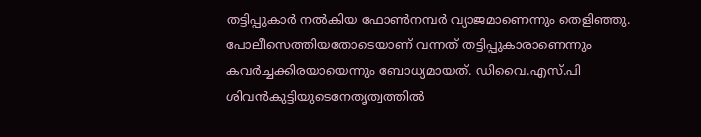തട്ടിപ്പുകാര്‍ നല്‍കിയ ഫോണ്‍നമ്പര്‍ വ്യാജമാണെന്നും തെളിഞ്ഞു. പോലീസെത്തിയതോടെയാണ് വന്നത് തട്ടിപ്പുകാരാണെന്നും കവര്‍ച്ചക്കിരയായെന്നും ബോധ്യമായത്. ഡിവൈ.എസ്.പി ശിവന്‍കുട്ടിയുടെനേതൃത്വത്തില്‍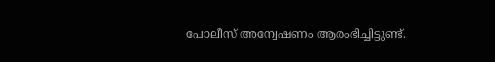പോലീസ് അന്വേഷണം ആരംഭിച്ചിട്ടുണ്ട്.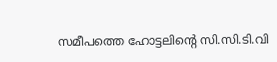സമീപത്തെ ഹോട്ടലിന്റെ സി.സി.ടി.വി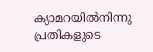ക്യാമറയില്‍നിന്നു പ്രതികളുടെ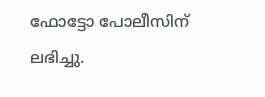ഫോട്ടോ പോലീസിന് ലഭിച്ചു.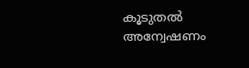കൂടുതല്‍ അന്വേഷണം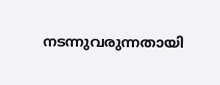നടന്നുവരുന്നതായി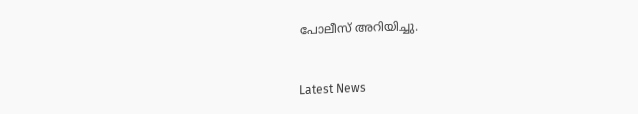പോലീസ് അറിയിച്ചു.



Latest News